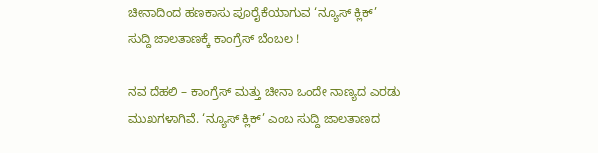ಚೀನಾದಿಂದ ಹಣಕಾಸು ಪೂರೈಕೆಯಾಗುವ ‘ನ್ಯೂಸ್ ಕ್ಲಿಕ್’ ಸುದ್ದಿ ಜಾಲತಾಣಕ್ಕೆ ಕಾಂಗ್ರೆಸ್ ಬೆಂಬಲ !

ನವ ದೆಹಲಿ – ಕಾಂಗ್ರೆಸ್ ಮತ್ತು ಚೀನಾ ಒಂದೇ ನಾಣ್ಯದ ಎರಡು ಮುಖಗಳಾಗಿವೆ. ‘ನ್ಯೂಸ್ ಕ್ಲಿಕ್’ ಎಂಬ ಸುದ್ದಿ ಜಾಲತಾಣದ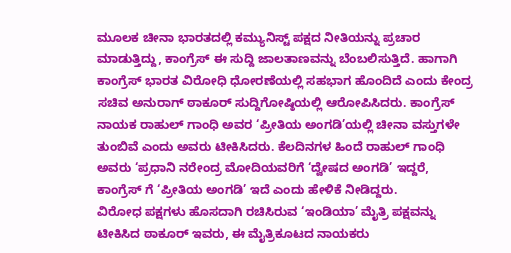ಮೂಲಕ ಚೀನಾ ಭಾರತದಲ್ಲಿ ಕಮ್ಯುನಿಸ್ಟ್ ಪಕ್ಷದ ನೀತಿಯನ್ನು ಪ್ರಚಾರ ಮಾಡುತ್ತಿದ್ದು, ಕಾಂಗ್ರೆಸ್ ಈ ಸುದ್ದಿ ಜಾಲತಾಣವನ್ನು ಬೆಂಬಲಿಸುತ್ತಿದೆ. ಹಾಗಾಗಿ ಕಾಂಗ್ರೆಸ್ ಭಾರತ ವಿರೋಧಿ ಧೋರಣೆಯಲ್ಲಿ ಸಹಭಾಗ ಹೊಂದಿದೆ ಎಂದು ಕೇಂದ್ರ ಸಚಿವ ಅನುರಾಗ್ ಠಾಕೂರ್ ಸುದ್ದಿಗೋಷ್ಠಿಯಲ್ಲಿ ಆರೋಪಿಸಿದರು. ಕಾಂಗ್ರೆಸ್ ನಾಯಕ ರಾಹುಲ್ ಗಾಂಧಿ ಅವರ ‘ಪ್ರೀತಿಯ ಅಂಗಡಿ’ಯಲ್ಲಿ ಚೀನಾ ವಸ್ತುಗಳೇ ತುಂಬಿವೆ ಎಂದು ಅವರು ಟೀಕಿಸಿದರು. ಕೆಲದಿನಗಳ ಹಿಂದೆ ರಾಹುಲ್ ಗಾಂಧಿ ಅವರು ‘ಪ್ರಧಾನಿ ನರೇಂದ್ರ ಮೋದಿಯವರಿಗೆ ‘ದ್ವೇಷದ ಅಂಗಡಿ’ ಇದ್ದರೆ, ಕಾಂಗ್ರೆಸ್ ಗೆ ‘ಪ್ರೀತಿಯ ಅಂಗಡಿ’ ಇದೆ ಎಂದು ಹೇಳಿಕೆ ನೀಡಿದ್ದರು.
ವಿರೋಧ ಪಕ್ಷಗಳು ಹೊಸದಾಗಿ ರಚಿಸಿರುವ ‘ಇಂಡಿಯಾ’ ಮೈತ್ರಿ ಪಕ್ಷವನ್ನು ಟೀಕಿಸಿದ ಠಾಕೂರ್ ಇವರು, ಈ ಮೈತ್ರಿಕೂಟದ ನಾಯಕರು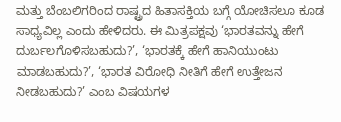ಮತ್ತು ಬೆಂಬಲಿಗರಿಂದ ರಾಷ್ಟ್ರದ ಹಿತಾಸಕ್ತಿಯ ಬಗ್ಗೆ ಯೋಚಿಸಲೂ ಕೂಡ ಸಾಧ್ಯವಿಲ್ಲ ಎಂದು ಹೇಳಿದರು. ಈ ಮಿತ್ರಪಕ್ಷವು ‘ಭಾರತವನ್ನು ಹೇಗೆ ದುರ್ಬಲಗೊಳಿಸಬಹುದು?’, ‘ಭಾರತಕ್ಕೆ ಹೇಗೆ ಹಾನಿಯುಂಟು ಮಾಡಬಹುದು?’, ‘ಭಾರತ ವಿರೋಧಿ ನೀತಿಗೆ ಹೇಗೆ ಉತ್ತೇಜನ ನೀಡಬಹುದು?’ ಎಂಬ ವಿಷಯಗಳ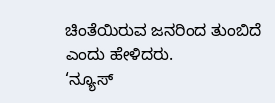ಚಿಂತೆಯಿರುವ ಜನರಿಂದ ತುಂಬಿದೆ ಎಂದು ಹೇಳಿದರು.
‘ನ್ಯೂಸ್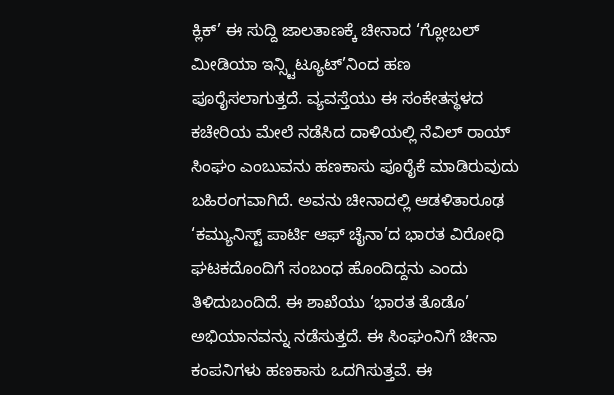ಕ್ಲಿಕ್’ ಈ ಸುದ್ದಿ ಜಾಲತಾಣಕ್ಕೆ ಚೀನಾದ ‘ಗ್ಲೋಬಲ್ ಮೀಡಿಯಾ ಇನ್ಸ್ಟಿಟ್ಯೂಟ್’ನಿಂದ ಹಣ ಪೂರೈಸಲಾಗುತ್ತದೆ. ವ್ಯವಸ್ತೆಯು ಈ ಸಂಕೇತಸ್ಥಳದ ಕಚೇರಿಯ ಮೇಲೆ ನಡೆಸಿದ ದಾಳಿಯಲ್ಲಿ ನೆವಿಲ್ ರಾಯ್ ಸಿಂಘಂ ಎಂಬುವನು ಹಣಕಾಸು ಪೂರೈಕೆ ಮಾಡಿರುವುದು ಬಹಿರಂಗವಾಗಿದೆ. ಅವನು ಚೀನಾದಲ್ಲಿ ಆಡಳಿತಾರೂಢ ‘ಕಮ್ಯುನಿಸ್ಟ್ ಪಾರ್ಟಿ ಆಫ್ ಚೈನಾ’ದ ಭಾರತ ವಿರೋಧಿ ಘಟಕದೊಂದಿಗೆ ಸಂಬಂಧ ಹೊಂದಿದ್ದನು ಎಂದು ತಿಳಿದುಬಂದಿದೆ. ಈ ಶಾಖೆಯು ‘ಭಾರತ ತೊಡೊ’ ಅಭಿಯಾನವನ್ನು ನಡೆಸುತ್ತದೆ. ಈ ಸಿಂಘಂನಿಗೆ ಚೀನಾ ಕಂಪನಿಗಳು ಹಣಕಾಸು ಒದಗಿಸುತ್ತವೆ. ಈ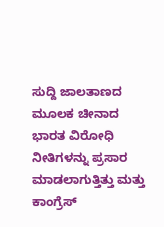ಸುದ್ದಿ ಜಾಲತಾಣದ ಮೂಲಕ ಚೀನಾದ ಭಾರತ ವಿರೋಧಿ ನೀತಿಗಳನ್ನು ಪ್ರಸಾರ ಮಾಡಲಾಗುತ್ತಿತ್ತು ಮತ್ತು ಕಾಂಗ್ರೆಸ್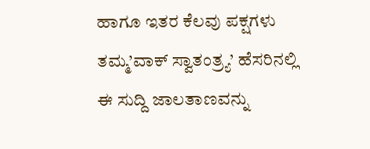ಹಾಗೂ ಇತರ ಕೆಲವು ಪಕ್ಷಗಳು ತಮ್ಮ’ವಾಕ್ ಸ್ವಾತಂತ್ರ್ಯ’ ಹೆಸರಿನಲ್ಲಿ ಈ ಸುದ್ದಿ ಜಾಲತಾಣವನ್ನು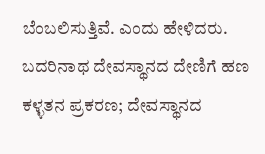ಬೆಂಬಲಿಸುತ್ತಿವೆ. ಎಂದು ಹೇಳಿದರು.
ಬದರಿನಾಥ ದೇವಸ್ಥಾನದ ದೇಣಿಗೆ ಹಣ ಕಳ್ಳತನ ಪ್ರಕರಣ; ದೇವಸ್ಥಾನದ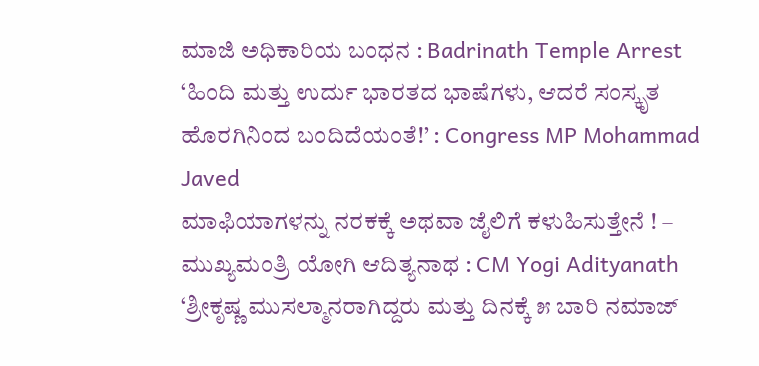ಮಾಜಿ ಅಧಿಕಾರಿಯ ಬಂಧನ : Badrinath Temple Arrest
‘ಹಿಂದಿ ಮತ್ತು ಉರ್ದು ಭಾರತದ ಭಾಷೆಗಳು, ಆದರೆ ಸಂಸ್ಕೃತ ಹೊರಗಿನಿಂದ ಬಂದಿದೆಯಂತೆ!’ : Congress MP Mohammad Javed
ಮಾಫಿಯಾಗಳನ್ನು ನರಕಕ್ಕೆ ಅಥವಾ ಜೈಲಿಗೆ ಕಳುಹಿಸುತ್ತೇನೆ ! – ಮುಖ್ಯಮಂತ್ರಿ ಯೋಗಿ ಆದಿತ್ಯನಾಥ : CM Yogi Adityanath
‘ಶ್ರೀಕೃಷ್ಣ ಮುಸಲ್ಮಾನರಾಗಿದ್ದರು ಮತ್ತು ದಿನಕ್ಕೆ ೫ ಬಾರಿ ನಮಾಜ್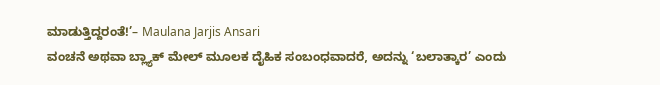ಮಾಡುತ್ತಿದ್ದರಂತೆ!’– Maulana Jarjis Ansari
ವಂಚನೆ ಅಥವಾ ಬ್ಲ್ಯಾಕ್ ಮೇಲ್ ಮೂಲಕ ದೈಹಿಕ ಸಂಬಂಧವಾದರೆ, ಅದನ್ನು ‘ಬಲಾತ್ಕಾರ’ ಎಂದು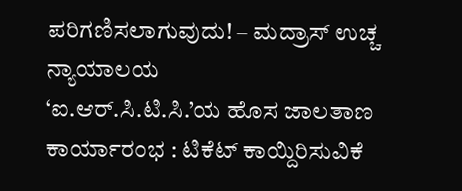ಪರಿಗಣಿಸಲಾಗುವುದು! – ಮದ್ರಾಸ್ ಉಚ್ಚ ನ್ಯಾಯಾಲಯ
‘ಐ.ಆರ್.ಸಿ.ಟಿ.ಸಿ.’ಯ ಹೊಸ ಜಾಲತಾಣ ಕಾರ್ಯಾರಂಭ : ಟಿಕೆಟ್ ಕಾಯ್ದಿರಿಸುವಿಕೆ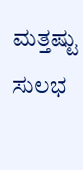ಮತ್ತಷ್ಟು ಸುಲಭ